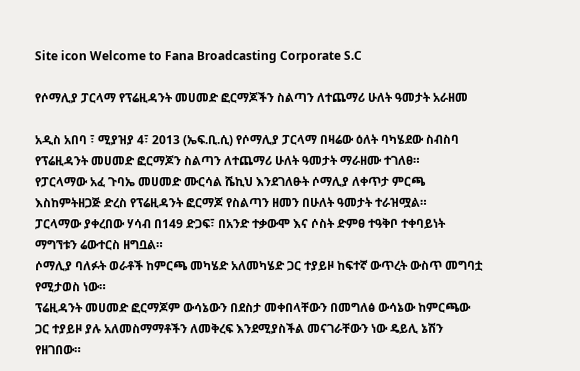Site icon Welcome to Fana Broadcasting Corporate S.C

የሶማሊያ ፓርላማ የፕሬዚዳንት መሀመድ ፎርማጆችን ስልጣን ለተጨማሪ ሁለት ዓመታት አራዘመ

አዲስ አበባ ፣ ሚያዝያ 4፣ 2013 (ኤፍ.ቢ.ሲ) የሶማሊያ ፓርላማ በዛሬው ዕለት ባካሄደው ስብስባ የፕሬዚዳንት መሀመድ ፎርማጆን ስልጣን ለተጨማሪ ሁለት ዓመታት ማራዘሙ ተገለፀ።
የፓርላማው አፈ ጉባኤ መሀመድ ሙርሳል ሼኪህ እንደገለፁት ሶማሊያ ለቀጥታ ምርጫ እስከምትዘጋጅ ድረስ የፕሬዚዳንት ፎርማጆ የስልጣን ዘመን በሁለት ዓመታት ተራዝሟል።
ፓርላማው ያቀረበው ሃሳብ በ149 ድጋፍ፣ በአንድ ተቃውሞ እና ሶስት ድምፀ ተዓቅቦ ተቀባይነት ማግኘቱን ሬውተርስ ዘግቧል።
ሶማሊያ ባለፉት ወራቶች ከምርጫ መካሄድ አለመካሄድ ጋር ተያይዞ ከፍተኛ ውጥረት ውስጥ መግባቷ የሚታወስ ነው።
ፕሬዚዳንት መሀመድ ፎርማጆም ውሳኔውን በደስታ መቀበላቸውን በመግለፅ ውሳኔው ከምርጫው ጋር ተያይዞ ያሉ አለመስማማቶችን ለመቅረፍ እንደሚያስችል መናገራቸውን ነው ዴይሊ ኔሽን የዘገበው።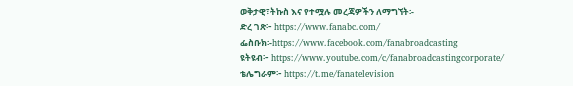ወቅታዊ፣ትኩስ እና የተሟሉ መረጃዎችን ለማግኘት፡-
ድረ ገጽ፦ https://www.fanabc.com/
ፌስቡክ፡-https://www.facebook.com/fanabroadcasting
ዩትዩብ፦ https://www.youtube.com/c/fanabroadcastingcorporate/
ቴሌግራም፦ https://t.me/fanatelevision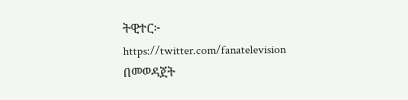ትዊተር፦ https://twitter.com/fanatelevision በመወዳጀት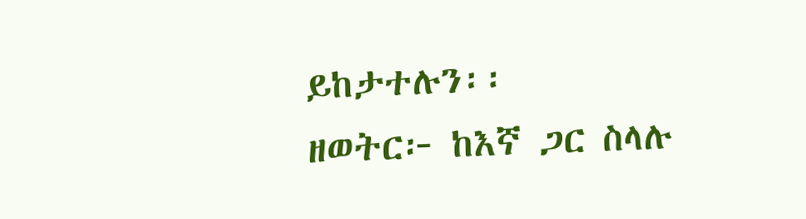ይከታተሉን፡፡
ዘወትር፦ ከእኛ ጋር ስላሉ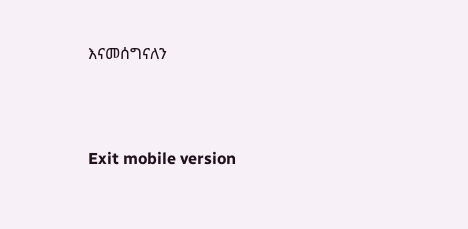እናመሰግናለን





Exit mobile version